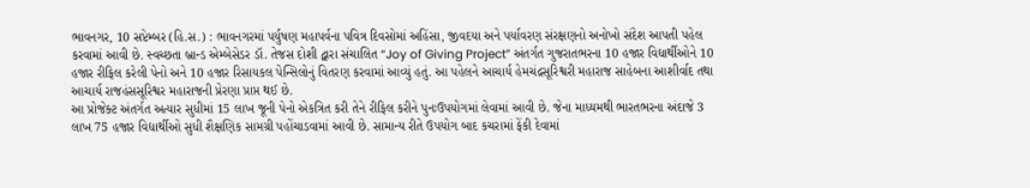ભાવનગર, 10 સપ્ટેમ્બર (હિ.સ.) : ભાવનગરમાં પર્યુષણ મહાપર્વના પવિત્ર દિવસોમાં અહિંસા, જીવદયા અને પર્યાવરણ સંરક્ષણનો અનોખો સંદેશ આપતી પહેલ કરવામાં આવી છે. સ્વચ્છતા બ્રાન્ડ એમ્બેસેડર ડૉ. તેજસ દોશી દ્વારા સંચાલિત “Joy of Giving Project” અંતર્ગત ગુજરાતભરના 10 હજાર વિદ્યાર્થીઓને 10 હજાર રીફિલ કરેલી પેનો અને 10 હજાર રિસાયકલ પેન્સિલોનું વિતરણ કરવામાં આવ્યું હતું. આ પહેલને આચાર્ય હેમચંદ્રસૂરિશ્વરી મહારાજ સાહેબના આશીર્વાદ તથા આચાર્ય રાજહંસસૂરિશ્વર મહારાજની પ્રેરણા પ્રાપ્ત થઈ છે.
આ પ્રોજેક્ટ અંતર્ગત અત્યાર સુધીમાં 15 લાખ જૂની પેનો એકત્રિત કરી તેને રીફિલ કરીને પુનઃઉપયોગમાં લેવામાં આવી છે. જેના માધ્યમથી ભારતભરના અંદાજે 3 લાખ 75 હજાર વિદ્યાર્થીઓ સુધી શૈક્ષણિક સામગ્રી પહોંચાડવામાં આવી છે. સામાન્ય રીતે ઉપયોગ બાદ કચરામાં ફેંકી દેવામાં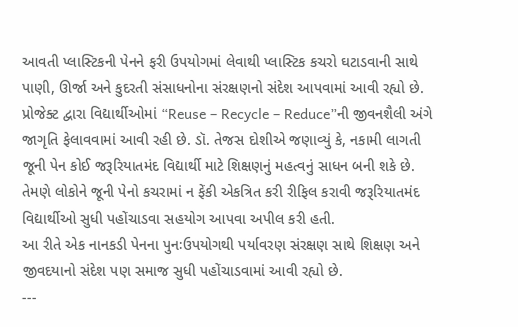આવતી પ્લાસ્ટિકની પેનને ફરી ઉપયોગમાં લેવાથી પ્લાસ્ટિક કચરો ઘટાડવાની સાથે પાણી, ઊર્જા અને કુદરતી સંસાધનોના સંરક્ષણનો સંદેશ આપવામાં આવી રહ્યો છે.
પ્રોજેક્ટ દ્વારા વિદ્યાર્થીઓમાં “Reuse – Recycle – Reduce”ની જીવનશૈલી અંગે જાગૃતિ ફેલાવવામાં આવી રહી છે. ડૉ. તેજસ દોશીએ જણાવ્યું કે, નકામી લાગતી જૂની પેન કોઈ જરૂરિયાતમંદ વિદ્યાર્થી માટે શિક્ષણનું મહત્વનું સાધન બની શકે છે. તેમણે લોકોને જૂની પેનો કચરામાં ન ફેંકી એકત્રિત કરી રીફિલ કરાવી જરૂરિયાતમંદ વિદ્યાર્થીઓ સુધી પહોંચાડવા સહયોગ આપવા અપીલ કરી હતી.
આ રીતે એક નાનકડી પેનના પુનઃઉપયોગથી પર્યાવરણ સંરક્ષણ સાથે શિક્ષણ અને જીવદયાનો સંદેશ પણ સમાજ સુધી પહોંચાડવામાં આવી રહ્યો છે.
---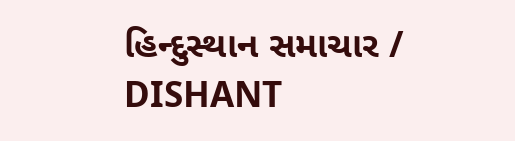હિન્દુસ્થાન સમાચાર / DISHANT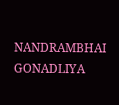NANDRAMBHAI GONADLIYA